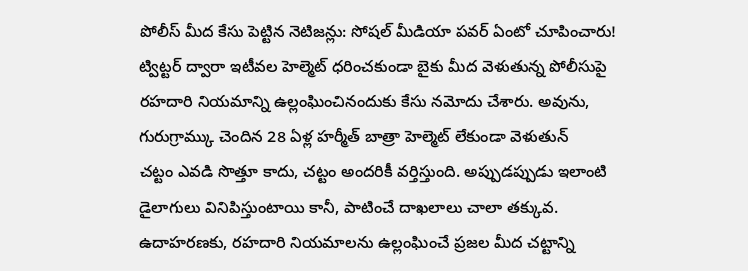పోలీస్ మీద కేసు పెట్టిన నెటిజన్లు: సోషల్ మీడియా పవర్ ఏంటో చూపించారు!
ట్విట్టర్ ద్వారా ఇటీవల హెల్మెట్ ధరించకుండా బైకు మీద వెళుతున్న పోలీసుపై రహదారి నియమాన్ని ఉల్లంఘించినందుకు కేసు నమోదు చేశారు. అవును, గురుగ్రామ్కు చెందిన 28 ఏళ్ల హర్మీత్ బాత్రా హెల్మెట్ లేకుండా వెళుతున్
చట్టం ఎవడి సొత్తూ కాదు, చట్టం అందరికీ వర్తిస్తుంది. అప్పుడప్పుడు ఇలాంటి డైలాగులు వినిపిస్తుంటాయి కానీ, పాటించే దాఖలాలు చాలా తక్కువ. ఉదాహరణకు, రహదారి నియమాలను ఉల్లంఘించే ప్రజల మీద చట్టాన్ని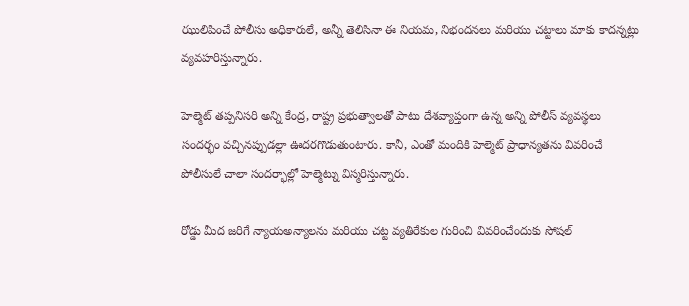ఝులిపించే పోలీసు అధికారులే, అన్నీ తెలిసినా ఈ నియమ, నిభందనలు మరియు చట్టాలు మాకు కాదన్నట్లు వ్యవహరిస్తున్నారు.

హెల్మెట్ తప్పనిసరి అన్ని కేంద్ర, రాష్ట్ర ప్రభుత్వాలతో పాటు దేశవ్యాప్తంగా ఉన్న అన్ని పోలీస్ వ్యవస్థలు సందర్భం వచ్చినప్పుడల్లా ఊదరగొడుతుంటారు. కానీ, ఎంతో మందికి హెల్మెట్ ప్రాధాన్యతను వివరించే పోలీసులే చాలా సందర్భాల్లో హెల్మెట్ను విస్మరిస్తున్నారు.

రోడ్డు మీద జరిగే న్యాయఅన్యాలను మరియు చట్ట వ్యతిరేకుల గురించి వివరించేందుకు సోషల్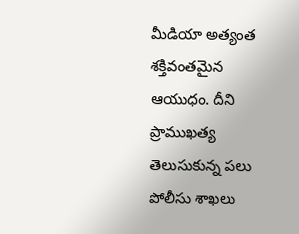మీడియా అత్యంత శక్తివంతమైన ఆయుధం. దీని ప్రాముఖత్య తెలుసుకున్న పలు పోలీసు శాఖలు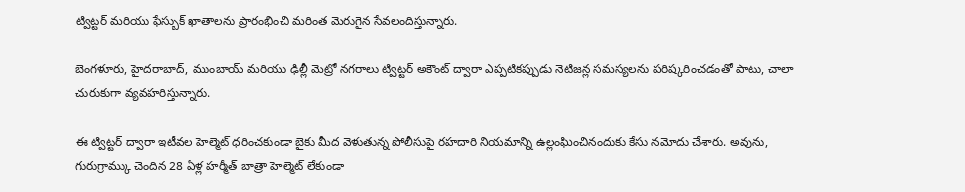ట్విట్టర్ మరియు ఫేస్బుక్ ఖాతాలను ప్రారంభించి మరింత మెరుగైన సేవలందిస్తున్నారు.

బెంగళూరు, హైదరాబాద్, ముంబాయ్ మరియు ఢిల్లీ మెట్రో నగరాలు ట్విట్టర్ అకౌంట్ ద్వారా ఎప్పటికప్పుడు నెటిజన్ల సమస్యలను పరిష్కరించడంతో పాటు, చాలా చురుకుగా వ్యవహరిస్తున్నారు.

ఈ ట్విట్టర్ ద్వారా ఇటీవల హెల్మెట్ ధరించకుండా బైకు మీద వెళుతున్న పోలీసుపై రహదారి నియమాన్ని ఉల్లంఘించినందుకు కేసు నమోదు చేశారు. అవును, గురుగ్రామ్కు చెందిన 28 ఏళ్ల హర్మీత్ బాత్రా హెల్మెట్ లేకుండా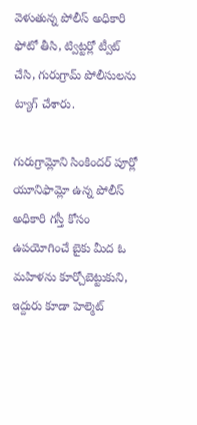వెళుతున్న పోలీస్ అధికారి ఫోటో తీసి, ట్విట్టర్లో ట్వీట్ చేసి, గురుగ్రామ్ పోలీసులను ట్యాగ్ చేశారు.

గురుగ్రామ్లోని సింకిందర్ పూర్లో యూనిఫామ్లో ఉన్న పోలీస్ అధికారి గస్తీ కోసం ఉపయోగించే బైకు మీద ఓ మహిళను కూర్చోబెట్టుకుని, ఇద్దురు కూడా హెల్మెట్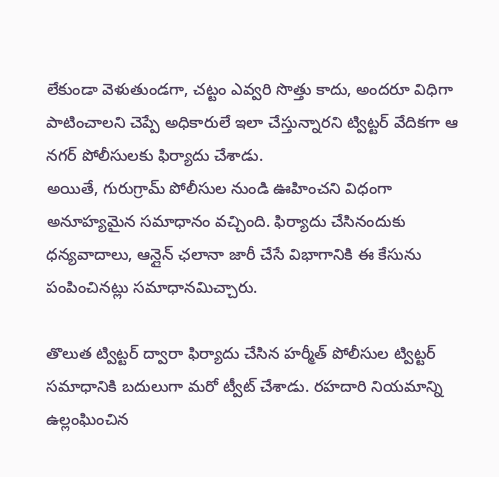లేకుండా వెళుతుండగా, చట్టం ఎవ్వరి సొత్తు కాదు, అందరూ విధిగా పాటించాలని చెప్పే అధికారులే ఇలా చేస్తున్నారని ట్విట్టర్ వేదికగా ఆ నగర్ పోలీసులకు ఫిర్యాదు చేశాడు.
అయితే, గురుగ్రామ్ పోలీసుల నుండి ఊహించని విధంగా అనూహ్యమైన సమాధానం వచ్చింది. ఫిర్యాదు చేసినందుకు ధన్యవాదాలు, ఆన్లైన్ ఛలానా జారీ చేసే విభాగానికి ఈ కేసును పంపించినట్లు సమాధానమిచ్చారు.

తొలుత ట్విట్టర్ ద్వారా ఫిర్యాదు చేసిన హర్మీత్ పోలీసుల ట్విట్టర్ సమాధానికి బదులుగా మరో ట్వీట్ చేశాడు. రహదారి నియమాన్ని ఉల్లంఘించిన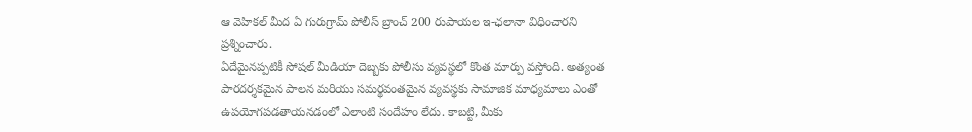ఆ వెహికల్ మీద ఏ గురుగ్రామ్ పోలీస్ బ్రాంచ్ 200 రుపాయల ఇ-ఛలానా విధించారని ప్రశ్నించారు.
ఏదేమైనప్పటికీ సోషల్ మీడియా దెబ్బకు పోలీసు వ్యవస్థలో కొంత మార్పు వస్తోంది. అత్యంత పారదర్శకమైన పాలన మరియు సమర్థవంతమైన వ్యవస్థకు సామాజిక మాధ్యమాలు ఎంతో ఉపయోగపడతాయనడంలో ఎలాంటి సందేహం లేదు. కాబట్టి, మీకు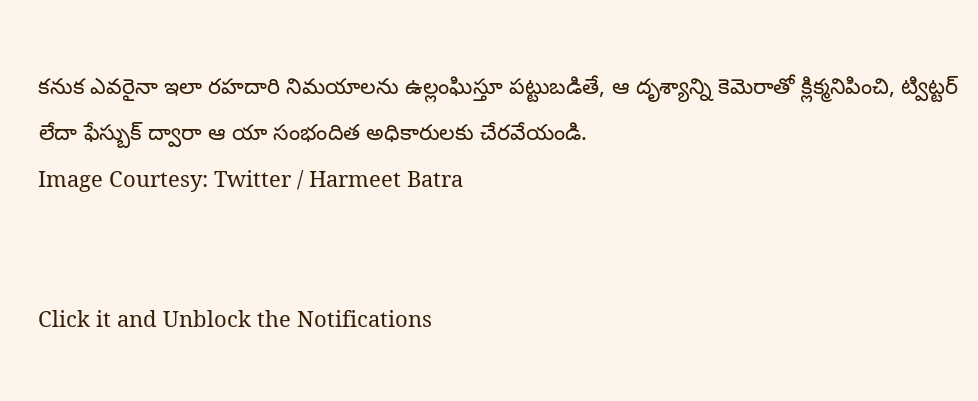కనుక ఎవరైనా ఇలా రహదారి నిమయాలను ఉల్లంఘిస్తూ పట్టుబడితే, ఆ దృశ్యాన్ని కెమెరాతో క్లిక్మనిపించి, ట్విట్టర్ లేదా ఫేస్బుక్ ద్వారా ఆ యా సంభందిత అధికారులకు చేరవేయండి.
Image Courtesy: Twitter / Harmeet Batra


Click it and Unblock the Notifications